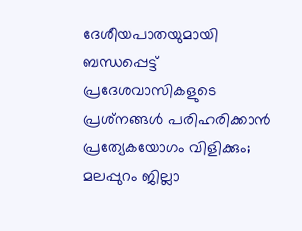ദേശീയപാതയുമായി ബന്ധപ്പെട്ട് പ്രദേശവാസികളുടെ പ്രശ്‌നങ്ങള്‍ പരിഹരിക്കാന്‍ പ്രത്യേകയോഗം വിളിക്കും; മലപ്പുറം ജില്ലാ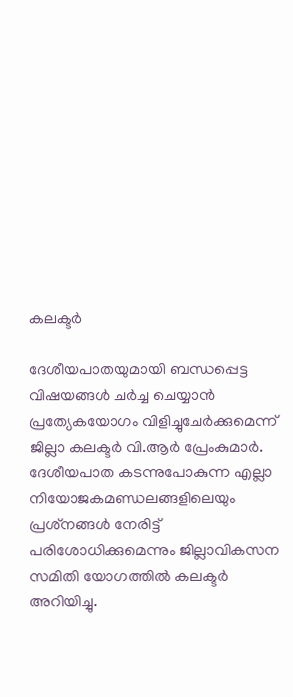കലക്ടര്‍

ദേശീയപാതയുമായി ബന്ധപ്പെട്ട വിഷയങ്ങള്‍ ചര്‍ച്ച ചെയ്യാന്‍ പ്രത്യേകയോഗം വിളിച്ചുചേര്‍ക്കുമെന്ന് ജില്ലാ കലക്ടര്‍ വി.ആര്‍ പ്രേംകുമാര്‍. ദേശീയപാത കടന്നുപോകുന്ന എല്ലാ നിയോജകമണ്ഡലങ്ങളിലെയും പ്രശ്‌നങ്ങള്‍ നേരിട്ട് പരിശോധിക്കുമെന്നും ജില്ലാവികസന സമിതി യോഗത്തില്‍ കലക്ടര്‍ അറിയിച്ചു.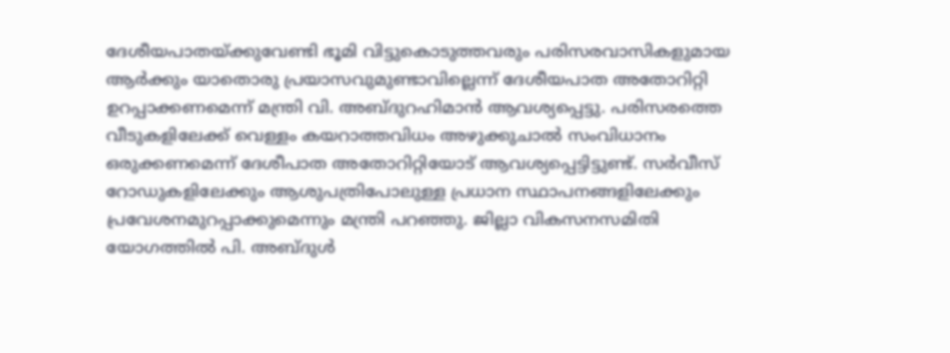ദേശീയപാതയ്ക്കുവേണ്ടി ഭൂമി വിട്ടുകൊടുത്തവരും പരിസരവാസികളുമായ ആര്‍ക്കും യാതൊരു പ്രയാസവുമുണ്ടാവില്ലെന്ന് ദേശീയപാത അതോറിറ്റി ഉറപ്പാക്കണമെന്ന് മന്ത്രി വി. അബ്ദുറഹിമാന്‍ ആവശ്യപ്പെട്ടു. പരിസരത്തെ വീടുകളിലേക്ക് വെള്ളം കയറാത്തവിധം അഴുക്കുചാല്‍ സംവിധാനം ഒരുക്കണമെന്ന് ദേശീപാത അതോറിറ്റിയോട് ആവശ്യപ്പെട്ടിട്ടുണ്ട്. സര്‍വീസ് റോഡുകളിലേക്കും ആശുപത്രിപോലുള്ള പ്രധാന സ്ഥാപനങ്ങളിലേക്കും പ്രവേശനമുറപ്പാക്കുമെന്നും മന്ത്രി പറഞ്ഞു. ജില്ലാ വികസനസമിതി യോഗത്തില്‍ പി. അബ്ദുള്‍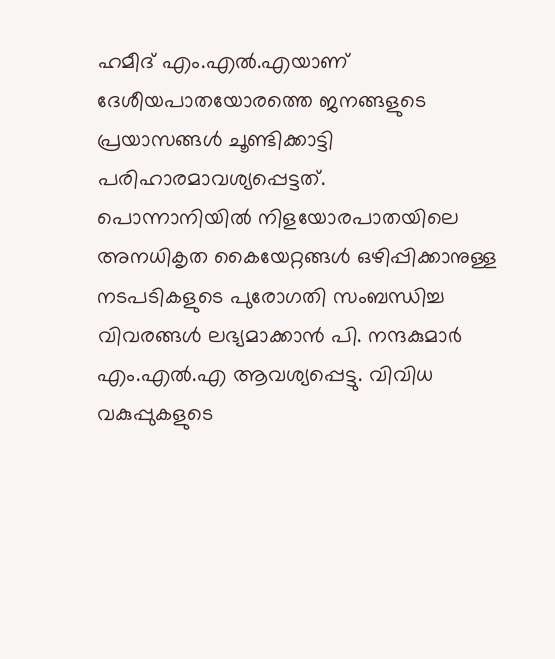ഹമീദ് എം.എല്‍.എയാണ് ദേശീയപാതയോരത്തെ ജനങ്ങളുടെ പ്രയാസങ്ങള്‍ ചൂണ്ടിക്കാട്ടി പരിഹാരമാവശ്യപ്പെട്ടത്.
പൊന്നാനിയില്‍ നിളയോരപാതയിലെ അനധികൃത കൈയേറ്റങ്ങള്‍ ഒഴിപ്പിക്കാനുള്ള നടപടികളുടെ പുരോഗതി സംബന്ധിച്ച വിവരങ്ങള്‍ ലഭ്യമാക്കാന്‍ പി. നന്ദകുമാര്‍ എം.എല്‍.എ ആവശ്യപ്പെട്ടു. വിവിധ വകുപ്പുകളുടെ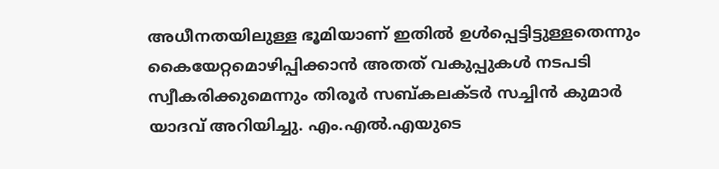അധീനതയിലുള്ള ഭൂമിയാണ് ഇതില്‍ ഉള്‍പ്പെട്ടിട്ടുള്ളതെന്നും കൈയേറ്റമൊഴിപ്പിക്കാന്‍ അതത് വകുപ്പുകള്‍ നടപടി സ്വീകരിക്കുമെന്നും തിരൂര്‍ സബ്കലക്ടര്‍ സച്ചിന്‍ കുമാര്‍ യാദവ് അറിയിച്ചു. എം.എല്‍.എയുടെ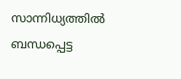സാന്നിധ്യത്തില്‍ ബന്ധപ്പെട്ട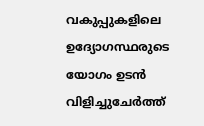വകുപ്പുകളിലെ ഉദ്യോഗസ്ഥരുടെ യോഗം ഉടന്‍ വിളിച്ചുചേര്‍ത്ത്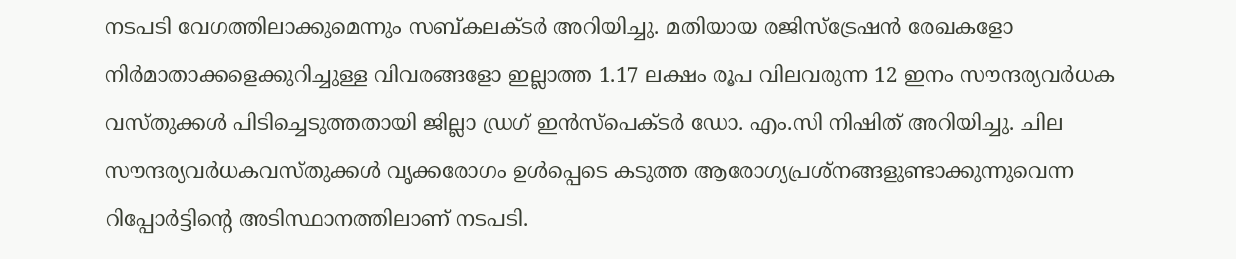നടപടി വേഗത്തിലാക്കുമെന്നും സബ്കലക്ടര്‍ അറിയിച്ചു. മതിയായ രജിസ്‌ട്രേഷന്‍ രേഖകളോ നിര്‍മാതാക്കളെക്കുറിച്ചുള്ള വിവരങ്ങളോ ഇല്ലാത്ത 1.17 ലക്ഷം രൂപ വിലവരുന്ന 12 ഇനം സൗന്ദര്യവര്‍ധക വസ്തുക്കള്‍ പിടിച്ചെടുത്തതായി ജില്ലാ ഡ്രഗ് ഇന്‍സ്‌പെക്ടര്‍ ഡോ. എം.സി നിഷിത് അറിയിച്ചു. ചില സൗന്ദര്യവര്‍ധകവസ്തുക്കള്‍ വൃക്കരോഗം ഉള്‍പ്പെടെ കടുത്ത ആരോഗ്യപ്രശ്‌നങ്ങളുണ്ടാക്കുന്നുവെന്ന റിപ്പോര്‍ട്ടിന്റെ അടിസ്ഥാനത്തിലാണ് നടപടി.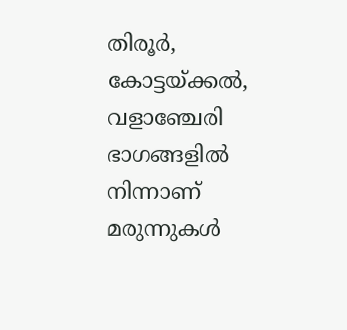തിരൂര്‍, കോട്ടയ്ക്കല്‍, വളാഞ്ചേരി ഭാഗങ്ങളില്‍ നിന്നാണ് മരുന്നുകള്‍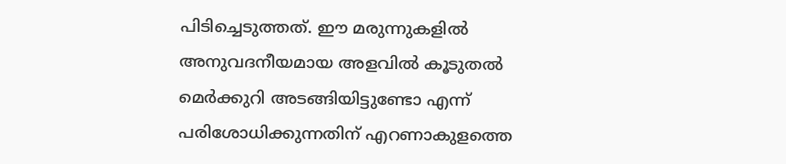പിടിച്ചെടുത്തത്. ഈ മരുന്നുകളില്‍ അനുവദനീയമായ അളവില്‍ കൂടുതല്‍ മെര്‍ക്കുറി അടങ്ങിയിട്ടുണ്ടോ എന്ന് പരിശോധിക്കുന്നതിന് എറണാകുളത്തെ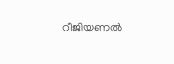റീജിയണല്‍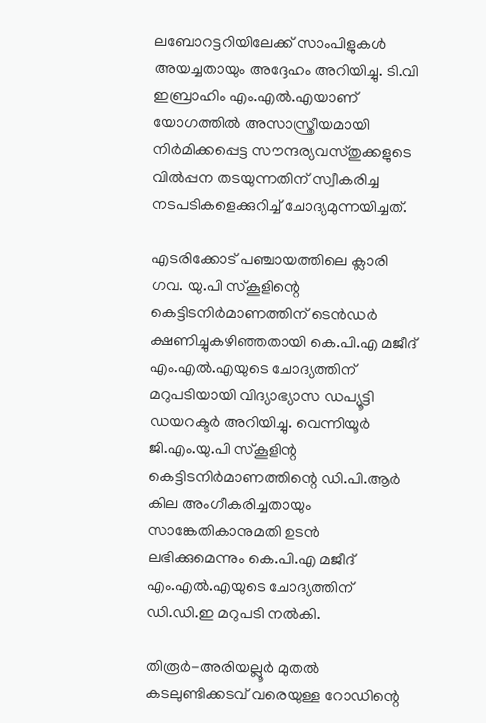ലബോറട്ടറിയിലേക്ക് സാംപിളുകള്‍ അയച്ചതായും അദ്ദേഹം അറിയിച്ചു. ടി.വി ഇബ്രാഹിം എം.എല്‍.എയാണ് യോഗത്തില്‍ അസാസ്ത്രീയമായി നിര്‍മിക്കപ്പെട്ട സൗന്ദര്യവസ്തുക്കളുടെ വില്‍പ്പന തടയുന്നതിന് സ്വീകരിച്ച നടപടികളെക്കുറിച്ച് ചോദ്യമുന്നയിച്ചത്.

എടരിക്കോട് പഞ്ചായത്തിലെ ക്ലാരി ഗവ. യു.പി സ്‌കൂളിന്റെ കെട്ടിടനിര്‍മാണത്തിന് ടെന്‍ഡര്‍ ക്ഷണിച്ചുകഴിഞ്ഞതായി കെ.പി.എ മജീദ് എം.എല്‍.എയുടെ ചോദ്യത്തിന് മറുപടിയായി വിദ്യാഭ്യാസ ഡപ്യൂട്ടി ഡയറക്ടര്‍ അറിയിച്ചു. വെന്നിയൂര്‍ ജി.എം.യു.പി സ്‌കൂളിന്റ കെട്ടിടനിര്‍മാണത്തിന്റെ ഡി.പി.ആര്‍ കില അംഗീകരിച്ചതായും സാങ്കേതികാനുമതി ഉടന്‍ ലഭിക്കുമെന്നും കെ.പി.എ മജീദ് എം.എല്‍.എയുടെ ചോദ്യത്തിന് ഡി.ഡി.ഇ മറുപടി നല്‍കി.

തിരൂര്‍-അരിയല്ലൂര്‍ മുതല്‍ കടലുണ്ടിക്കടവ് വരെയുള്ള റോഡിന്റെ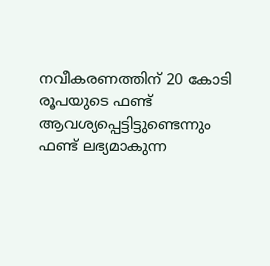നവീകരണത്തിന് 20 കോടി രൂപയുടെ ഫണ്ട് ആവശ്യപ്പെട്ടിട്ടുണ്ടെന്നും ഫണ്ട് ലഭ്യമാകുന്ന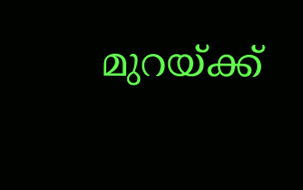മുറയ്ക്ക്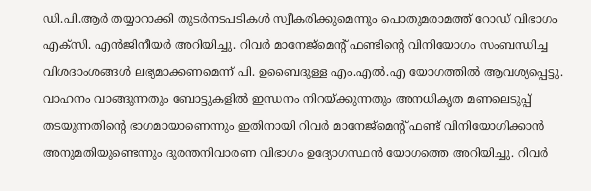ഡി.പി.ആര്‍ തയ്യാറാക്കി തുടര്‍നടപടികള്‍ സ്വീകരിക്കുമെന്നും പൊതുമരാമത്ത് റോഡ് വിഭാഗം എക്‌സി. എന്‍ജിനീയര്‍ അറിയിച്ചു. റിവര്‍ മാനേജ്‌മെന്റ് ഫണ്ടിന്റെ വിനിയോഗം സംബന്ധിച്ച വിശദാംശങ്ങള്‍ ലഭ്യമാക്കണമെന്ന് പി. ഉബൈദുള്ള എം.എല്‍.എ യോഗത്തില്‍ ആവശ്യപ്പെട്ടു. വാഹനം വാങ്ങുന്നതും ബോട്ടുകളില്‍ ഇന്ധനം നിറയ്ക്കുന്നതും അനധികൃത മണലെടുപ്പ് തടയുന്നതിന്റെ ഭാഗമായാണെന്നും ഇതിനായി റിവര്‍ മാനേജ്‌മെന്റ് ഫണ്ട് വിനിയോഗിക്കാന്‍ അനുമതിയുണ്ടെന്നും ദുരന്തനിവാരണ വിഭാഗം ഉദ്യോഗസ്ഥന്‍ യോഗത്തെ അറിയിച്ചു. റിവര്‍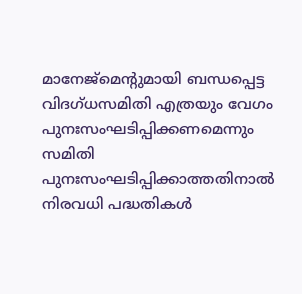മാനേജ്‌മെന്റുമായി ബന്ധപ്പെട്ട വിദഗ്ധസമിതി എത്രയും വേഗം പുനഃസംഘടിപ്പിക്കണമെന്നും സമിതി പുനഃസംഘടിപ്പിക്കാത്തതിനാല്‍ നിരവധി പദ്ധതികള്‍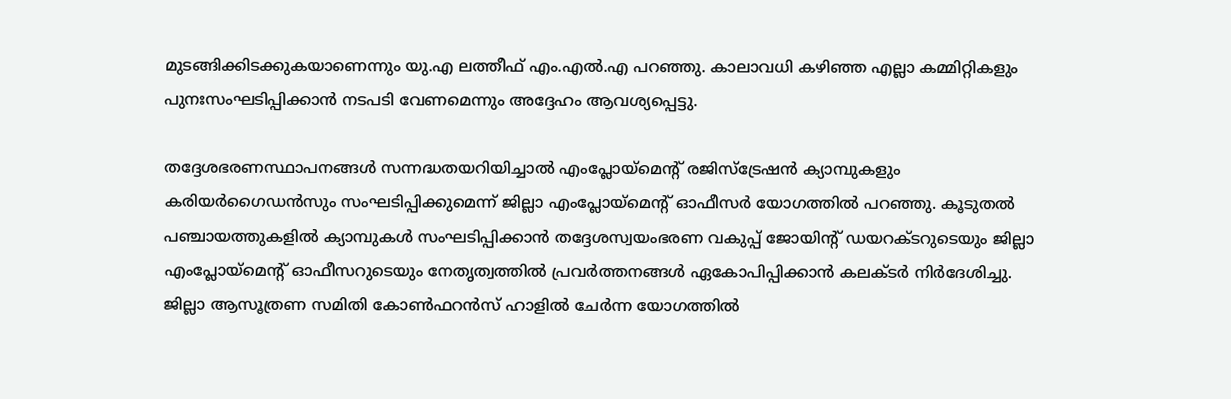മുടങ്ങിക്കിടക്കുകയാണെന്നും യു.എ ലത്തീഫ് എം.എല്‍.എ പറഞ്ഞു. കാലാവധി കഴിഞ്ഞ എല്ലാ കമ്മിറ്റികളും പുനഃസംഘടിപ്പിക്കാന്‍ നടപടി വേണമെന്നും അദ്ദേഹം ആവശ്യപ്പെട്ടു.

തദ്ദേശഭരണസ്ഥാപനങ്ങള്‍ സന്നദ്ധതയറിയിച്ചാല്‍ എംപ്ലോയ്‌മെന്റ് രജിസ്‌ട്രേഷന്‍ ക്യാമ്പുകളും കരിയര്‍ഗൈഡന്‍സും സംഘടിപ്പിക്കുമെന്ന് ജില്ലാ എംപ്ലോയ്‌മെന്റ് ഓഫീസര്‍ യോഗത്തില്‍ പറഞ്ഞു. കൂടുതല്‍ പഞ്ചായത്തുകളില്‍ ക്യാമ്പുകള്‍ സംഘടിപ്പിക്കാന്‍ തദ്ദേശസ്വയംഭരണ വകുപ്പ് ജോയിന്റ് ഡയറക്ടറുടെയും ജില്ലാ എംപ്ലോയ്‌മെന്റ് ഓഫീസറുടെയും നേതൃത്വത്തില്‍ പ്രവര്‍ത്തനങ്ങള്‍ ഏകോപിപ്പിക്കാന്‍ കലക്ടര്‍ നിര്‍ദേശിച്ചു.
ജില്ലാ ആസൂത്രണ സമിതി കോണ്‍ഫറന്‍സ് ഹാളില്‍ ചേര്‍ന്ന യോഗത്തില്‍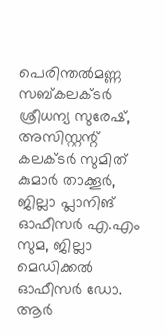പെരിന്തല്‍മണ്ണ സബ്കലക്ടര്‍ ശ്രീധന്യ സുരേഷ്, അസിസ്റ്റന്റ് കലക്ടര്‍ സുമിത് കുമാര്‍ താക്കൂര്‍, ജില്ലാ പ്ലാനിങ് ഓഫീസര്‍ എ.എം സുമ, ജില്ലാ മെഡിക്കല്‍ ഓഫീസര്‍ ഡോ. ആര്‍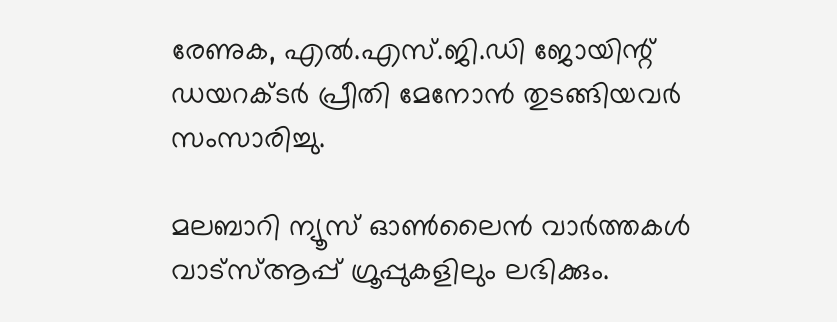രേണുക, എല്‍.എസ്.ജി.ഡി ജോയിന്റ് ഡയറക്ടര്‍ പ്രീതി മേനോന്‍ തുടങ്ങിയവര്‍ സംസാരിച്ചു.

മലബാറി ന്യൂസ് ഓണ്‍ലൈന്‍ വാര്‍ത്തകള്‍ വാട്‌സ്ആപ്പ് ഗ്രൂപ്പുകളിലും ലഭിക്കും.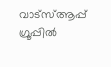വാട്‌സ്ആപ്പ് ഗ്രൂപ്പില്‍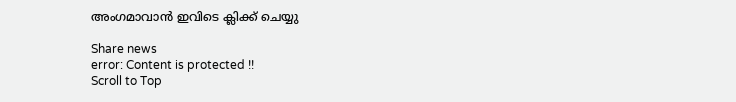അംഗമാവാന്‍ ഇവിടെ ക്ലിക്ക് ചെയ്യു

Share news
error: Content is protected !!
Scroll to Top